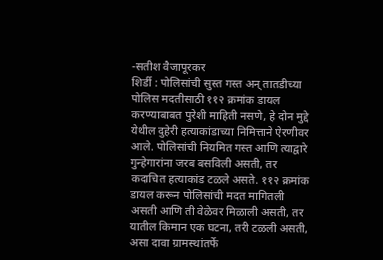-सतीश वैजापूरकर
शिर्डी : पोलिसांची सुस्त गस्त अन् तातडीच्या पोलिस मदतीसाठी ११२ क्रमांक डायल करण्याबाबत पुरेशी माहिती नसणे, हे दोन मुद्दे येथील दुहेरी हत्याकांडाच्या निमित्ताने ऐरणीवर आले. पोलिसांची नियमित गस्त आणि त्याद्वारे गुन्हेगारांना जरब बसविली असती, तर कदाचित हत्याकांड टळले असते. ११२ क्रमांक डायल करून पोलिसांची मदत मागितली असती आणि ती वेळेवर मिळाली असती, तर यातील किमान एक घटना, तरी टळली असती, असा दावा ग्रामस्थांतर्फे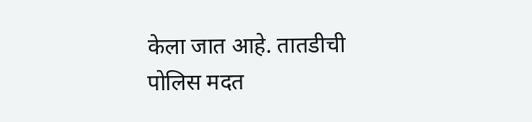केला जात आहे. तातडीची पोलिस मदत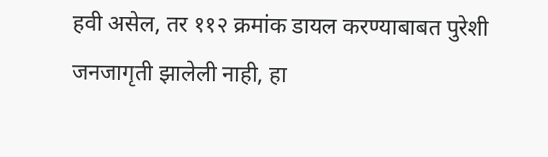हवी असेल, तर ११२ क्रमांक डायल करण्याबाबत पुरेशी जनजागृती झालेली नाही, हा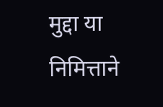मुद्दा या निमित्ताने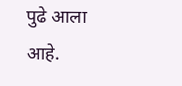पुढे आला आहे.